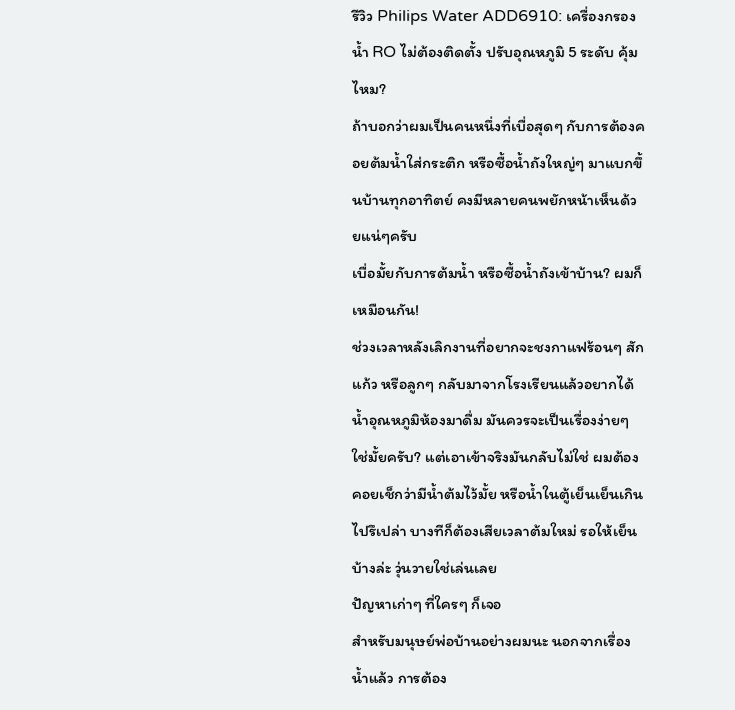รีวิว Philips Water ADD6910: เครื่องกรองน้ำ RO ไม่ต้องติดตั้ง ปรับอุณหภูมิ 5 ระดับ คุ้มไหม?
ถ้าบอกว่าผมเป็นคนหนึ่งที่เบื่อสุดๆ กับการต้องคอยต้มน้ำใส่กระติก หรือซื้อน้ำถังใหญ่ๆ มาแบกขึ้นบ้านทุกอาทิตย์ คงมีหลายคนพยักหน้าเห็นด้วยแน่ๆครับ
เบื่อมั้ยกับการต้มน้ำ หรือซื้อน้ำถังเข้าบ้าน? ผมก็เหมือนกัน!
ช่วงเวลาหลังเลิกงานที่อยากจะชงกาแฟร้อนๆ สักแก้ว หรือลูกๆ กลับมาจากโรงเรียนแล้วอยากได้น้ำอุณหภูมิห้องมาดื่ม มันควรจะเป็นเรื่องง่ายๆ ใช่มั้ยครับ? แต่เอาเข้าจริงมันกลับไม่ใช่ ผมต้องคอยเช็กว่ามีน้ำต้มไว้มั้ย หรือน้ำในตู้เย็นเย็นเกินไปรึเปล่า บางทีก็ต้องเสียเวลาต้มใหม่ รอให้เย็นบ้างล่ะ วุ่นวายใช่เล่นเลย
ปัญหาเก่าๆ ที่ใครๆ ก็เจอ
สำหรับมนุษย์พ่อบ้านอย่างผมนะ นอกจากเรื่องน้ำแล้ว การต้อง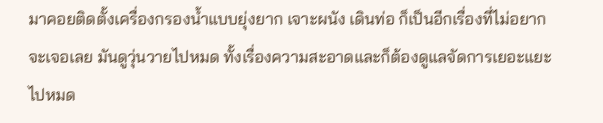มาคอยติดตั้งเครื่องกรองน้ำแบบยุ่งยาก เจาะผนัง เดินท่อ ก็เป็นอีกเรื่องที่ไม่อยากจะเจอเลย มันดูวุ่นวายไปหมด ทั้งเรื่องความสะอาดและก็ต้องดูแลจัดการเยอะแยะไปหมด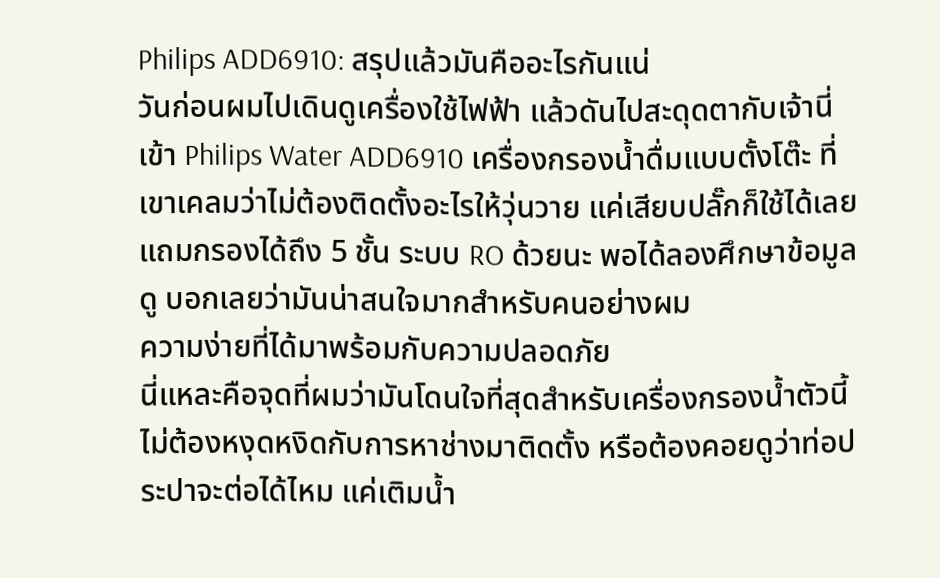Philips ADD6910: สรุปแล้วมันคืออะไรกันแน่
วันก่อนผมไปเดินดูเครื่องใช้ไฟฟ้า แล้วดันไปสะดุดตากับเจ้านี่เข้า Philips Water ADD6910 เครื่องกรองน้ำดื่มแบบตั้งโต๊ะ ที่เขาเคลมว่าไม่ต้องติดตั้งอะไรให้วุ่นวาย แค่เสียบปลั๊กก็ใช้ได้เลย แถมกรองได้ถึง 5 ชั้น ระบบ RO ด้วยนะ พอได้ลองศึกษาข้อมูลดู บอกเลยว่ามันน่าสนใจมากสำหรับคนอย่างผม
ความง่ายที่ได้มาพร้อมกับความปลอดภัย
นี่แหละคือจุดที่ผมว่ามันโดนใจที่สุดสำหรับเครื่องกรองน้ำตัวนี้ ไม่ต้องหงุดหงิดกับการหาช่างมาติดตั้ง หรือต้องคอยดูว่าท่อประปาจะต่อได้ไหม แค่เติมน้ำ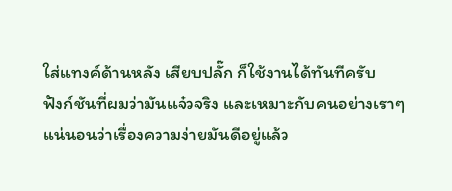ใส่แทงค์ด้านหลัง เสียบปลั๊ก ก็ใช้งานได้ทันทีครับ
ฟังก์ชันที่ผมว่ามันแจ๋วจริง และเหมาะกับคนอย่างเราๆ
แน่นอนว่าเรื่องความง่ายมันดีอยู่แล้ว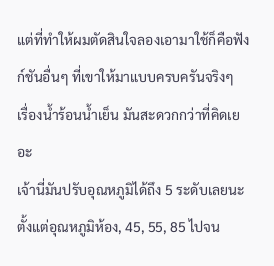แต่ที่ทำให้ผมตัดสินใจลองเอามาใช้ก็คือฟังก์ชันอื่นๆ ที่เขาให้มาแบบครบครันจริงๆ
เรื่องน้ำร้อนน้ำเย็น มันสะดวกกว่าที่คิดเยอะ
เจ้านี่มันปรับอุณหภูมิได้ถึง 5 ระดับเลยนะ ตั้งแต่อุณหภูมิห้อง, 45, 55, 85 ไปจน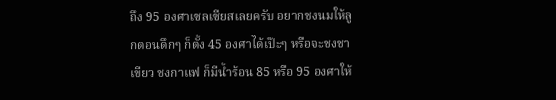ถึง 95 องศาเซลเซียสเลยครับ อยากชงนมให้ลูกตอนดึกๆ ก็ตั้ง 45 องศาได้เป๊ะๆ หรือจะชงชาเขียว ชงกาแฟ ก็มีน้ำร้อน 85 หรือ 95 องศาให้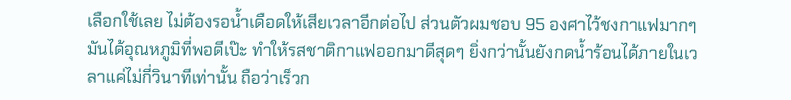เลือกใช้เลย ไม่ต้องรอน้ำเดือดให้เสียเวลาอีกต่อไป ส่วนตัวผมชอบ 95 องศาไว้ชงกาแฟมากๆ มันได้อุณหภูมิที่พอดีเป๊ะ ทำให้รสชาติกาแฟออกมาดีสุดๆ ยิ่งกว่านั้นยังกดน้ำร้อนได้ภายในเวลาแค่ไม่กี่วินาทีเท่านั้น ถือว่าเร็วก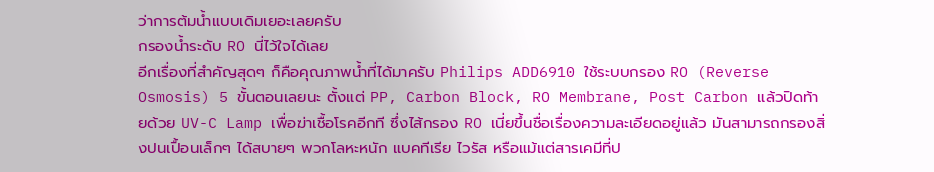ว่าการต้มน้ำแบบเดิมเยอะเลยครับ
กรองน้ำระดับ RO นี่ไว้ใจได้เลย
อีกเรื่องที่สำคัญสุดๆ ก็คือคุณภาพน้ำที่ได้มาครับ Philips ADD6910 ใช้ระบบกรอง RO (Reverse Osmosis) 5 ขั้นตอนเลยนะ ตั้งแต่ PP, Carbon Block, RO Membrane, Post Carbon แล้วปิดท้ายด้วย UV-C Lamp เพื่อฆ่าเชื้อโรคอีกที ซึ่งไส้กรอง RO เนี่ยขึ้นชื่อเรื่องความละเอียดอยู่แล้ว มันสามารถกรองสิ่งปนเปื้อนเล็กๆ ได้สบายๆ พวกโลหะหนัก แบคทีเรีย ไวรัส หรือแม้แต่สารเคมีที่ป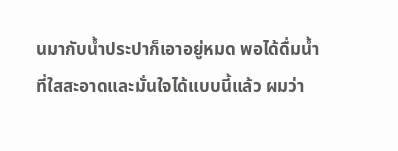นมากับน้ำประปาก็เอาอยู่หมด พอได้ดื่มน้ำที่ใสสะอาดและมั่นใจได้แบบนี้แล้ว ผมว่า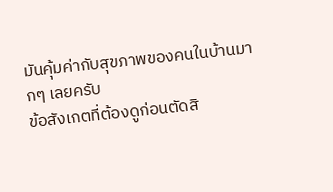มันคุ้มค่ากับสุขภาพของคนในบ้านมากๆ เลยครับ
ข้อสังเกตที่ต้องดูก่อนตัดสิ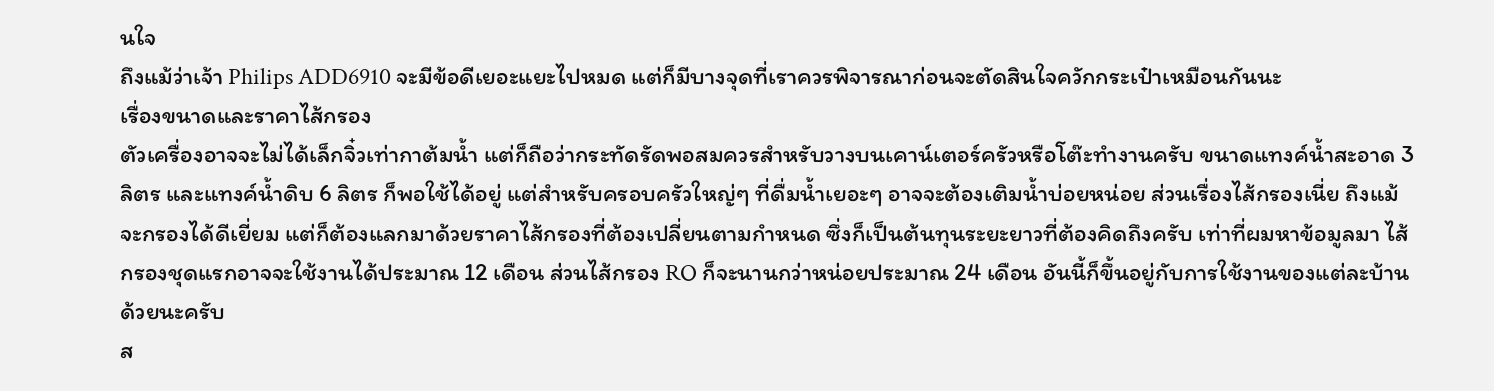นใจ
ถึงแม้ว่าเจ้า Philips ADD6910 จะมีข้อดีเยอะแยะไปหมด แต่ก็มีบางจุดที่เราควรพิจารณาก่อนจะตัดสินใจควักกระเป๋าเหมือนกันนะ
เรื่องขนาดและราคาไส้กรอง
ตัวเครื่องอาจจะไม่ได้เล็กจิ๋วเท่ากาต้มน้ำ แต่ก็ถือว่ากระทัดรัดพอสมควรสำหรับวางบนเคาน์เตอร์ครัวหรือโต๊ะทำงานครับ ขนาดแทงค์น้ำสะอาด 3 ลิตร และแทงค์น้ำดิบ 6 ลิตร ก็พอใช้ได้อยู่ แต่สำหรับครอบครัวใหญ่ๆ ที่ดื่มน้ำเยอะๆ อาจจะต้องเติมน้ำบ่อยหน่อย ส่วนเรื่องไส้กรองเนี่ย ถึงแม้จะกรองได้ดีเยี่ยม แต่ก็ต้องแลกมาด้วยราคาไส้กรองที่ต้องเปลี่ยนตามกำหนด ซึ่งก็เป็นต้นทุนระยะยาวที่ต้องคิดถึงครับ เท่าที่ผมหาข้อมูลมา ไส้กรองชุดแรกอาจจะใช้งานได้ประมาณ 12 เดือน ส่วนไส้กรอง RO ก็จะนานกว่าหน่อยประมาณ 24 เดือน อันนี้ก็ขึ้นอยู่กับการใช้งานของแต่ละบ้านด้วยนะครับ
ส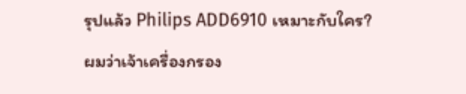รุปแล้ว Philips ADD6910 เหมาะกับใคร?
ผมว่าเจ้าเครื่องกรอง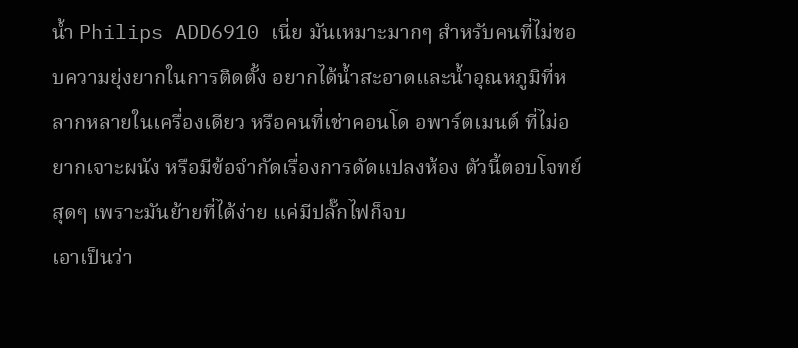น้ำ Philips ADD6910 เนี่ย มันเหมาะมากๆ สำหรับคนที่ไม่ชอบความยุ่งยากในการติดตั้ง อยากได้น้ำสะอาดและน้ำอุณหภูมิที่หลากหลายในเครื่องเดียว หรือคนที่เช่าคอนโด อพาร์ตเมนต์ ที่ไม่อยากเจาะผนัง หรือมีข้อจำกัดเรื่องการดัดแปลงห้อง ตัวนี้ตอบโจทย์สุดๆ เพราะมันย้ายที่ได้ง่าย แค่มีปลั๊กไฟก็จบ
เอาเป็นว่า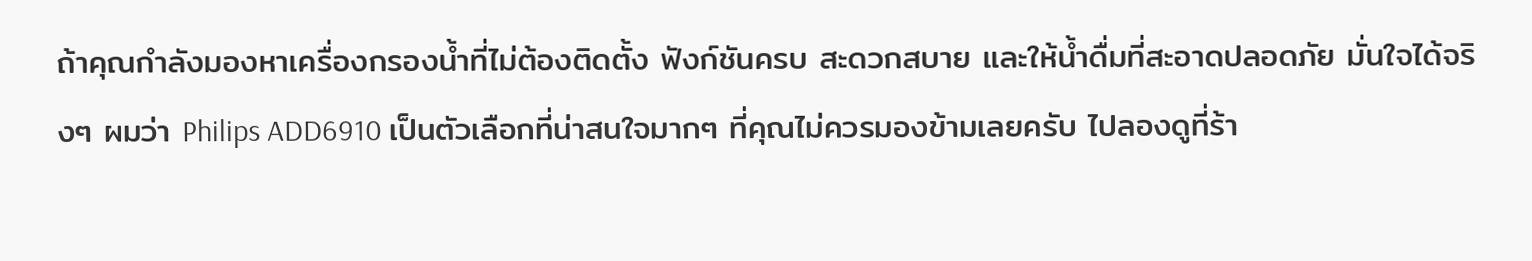ถ้าคุณกำลังมองหาเครื่องกรองน้ำที่ไม่ต้องติดตั้ง ฟังก์ชันครบ สะดวกสบาย และให้น้ำดื่มที่สะอาดปลอดภัย มั่นใจได้จริงๆ ผมว่า Philips ADD6910 เป็นตัวเลือกที่น่าสนใจมากๆ ที่คุณไม่ควรมองข้ามเลยครับ ไปลองดูที่ร้า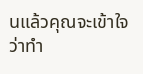นแล้วคุณจะเข้าใจว่าทำ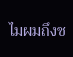ไมผมถึงช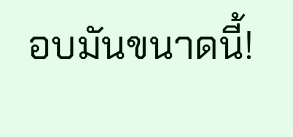อบมันขนาดนี้!